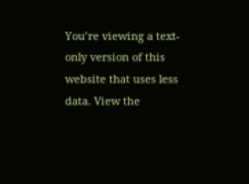You’re viewing a text-only version of this website that uses less data. View the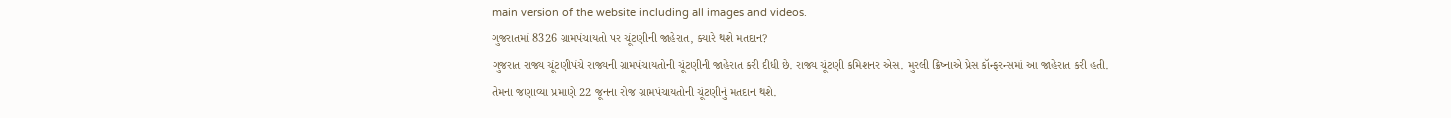main version of the website including all images and videos.
ગુજરાતમાં 8326 ગ્રામપંચાયતો પર ચૂંટણીની જાહેરાત, ક્યારે થશે મતદાન?
ગુજરાત રાજ્ય ચૂંટણીપંચે રાજ્યની ગ્રામપંચાયતોની ચૂંટણીની જાહેરાત કરી દીધી છે. રાજ્ય ચૂંટણી કમિશનર એસ. મુરલી ક્રિષ્નાએ પ્રેસ કૉન્ફરન્સમાં આ જાહેરાત કરી હતી.
તેમના જણાવ્યા પ્રમાણે 22 જૂનના રોજ ગ્રામપંચાયતોની ચૂંટણીનું મતદાન થશે.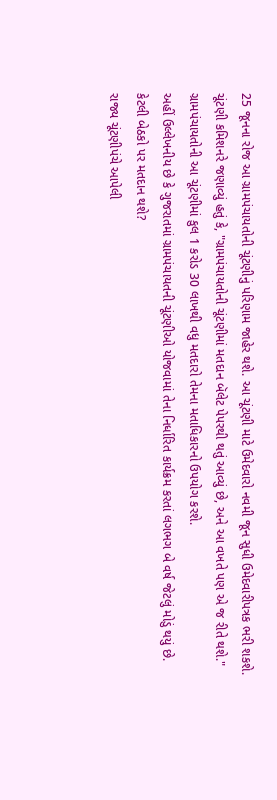25 જૂનના રોજ આ ગ્રામપંચાયતોની ચૂંટણીનું પરિણામ જાહેર થશે. આ ચૂંટણી માટે ઉમેદવારો નવમી જૂન સુધી ઉમેદવારીપત્રક ભરી શકશે.
ચૂંટણી કમિશનરે જણાવ્યું હતું કે, "ગ્રામપંચાયતોની ચૂંટણીમાં મતદાન બૅલેટ પેપરથી થતું આવ્યું છે, અને આ વખતે પણ એ જ રીતે થશે."
ગ્રામપંચાયતોની આ ચૂંટણીમાં કુલ 1 કરોડ 30 લાખથી વધુ મતદારો તેમના મતાધિકારનો ઉપયોગ કરશે.
અહીં ઉલ્લેખનીય છે કે ગુજરાતમાં ગ્રામપંચાયતની ચૂંટણીઓ યોજવામાં તેના નિર્ધારિત કાર્યક્રમ કરતાં લગભગ બે વર્ષ જેટલું મોડું થયું છે.
કેટલી બેઠકો પર મતદાન થશે?
રાજ્ય ચૂંટણીપંચે આપેલી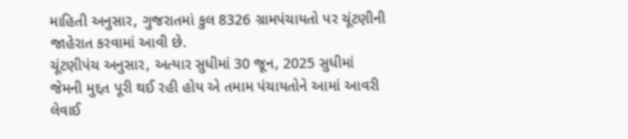માહિતી અનુસાર, ગુજરાતમાં કુલ 8326 ગ્રામપંચાયતો પર ચૂંટણીની જાહેરાત કરવામાં આવી છે.
ચૂંટણીપંચ અનુસાર, અત્યાર સુધીમાં 30 જૂન, 2025 સુધીમાં જેમની મુદ્દત પૂરી થઈ રહી હોય એ તમામ પંચાયતોને આમાં આવરી લેવાઈ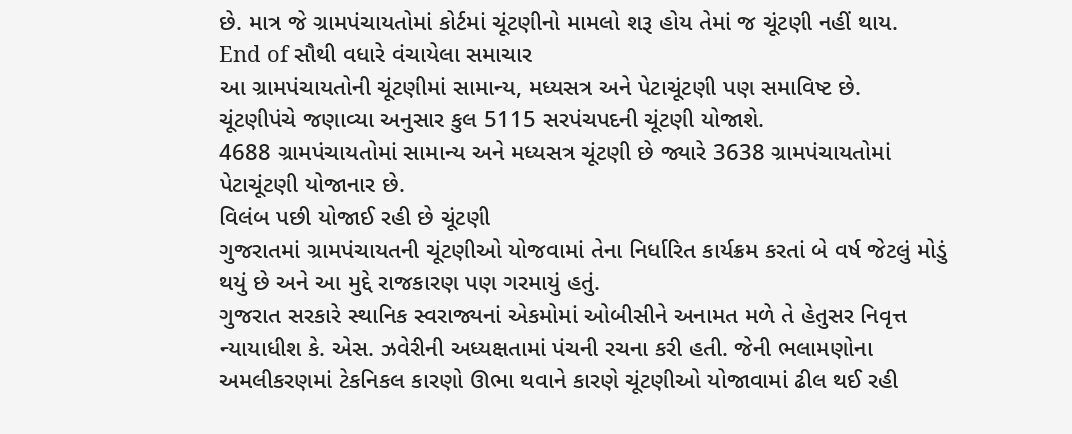છે. માત્ર જે ગ્રામપંચાયતોમાં કોર્ટમાં ચૂંટણીનો મામલો શરૂ હોય તેમાં જ ચૂંટણી નહીં થાય.
End of સૌથી વધારે વંચાયેલા સમાચાર
આ ગ્રામપંચાયતોની ચૂંટણીમાં સામાન્ય, મધ્યસત્ર અને પેટાચૂંટણી પણ સમાવિષ્ટ છે.
ચૂંટણીપંચે જણાવ્યા અનુસાર કુલ 5115 સરપંચપદની ચૂંટણી યોજાશે.
4688 ગ્રામપંચાયતોમાં સામાન્ય અને મધ્યસત્ર ચૂંટણી છે જ્યારે 3638 ગ્રામપંચાયતોમાં પેટાચૂંટણી યોજાનાર છે.
વિલંબ પછી યોજાઈ રહી છે ચૂંટણી
ગુજરાતમાં ગ્રામપંચાયતની ચૂંટણીઓ યોજવામાં તેના નિર્ધારિત કાર્યક્રમ કરતાં બે વર્ષ જેટલું મોડું થયું છે અને આ મુદ્દે રાજકારણ પણ ગરમાયું હતું.
ગુજરાત સરકારે સ્થાનિક સ્વરાજ્યનાં એકમોમાં ઓબીસીને અનામત મળે તે હેતુસર નિવૃત્ત ન્યાયાધીશ કે. એસ. ઝવેરીની અધ્યક્ષતામાં પંચની રચના કરી હતી. જેની ભલામણોના અમલીકરણમાં ટેકનિકલ કારણો ઊભા થવાને કારણે ચૂંટણીઓ યોજાવામાં ઢીલ થઈ રહી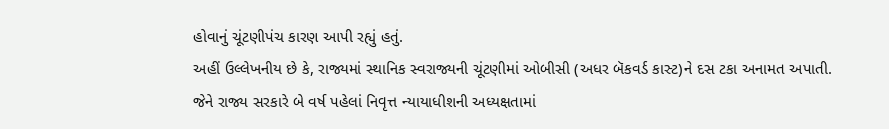હોવાનું ચૂંટણીપંચ કારણ આપી રહ્યું હતું.
અહીં ઉલ્લેખનીય છે કે, રાજ્યમાં સ્થાનિક સ્વરાજ્યની ચૂંટણીમાં ઓબીસી (અધર બૅકવર્ડ કાસ્ટ)ને દસ ટકા અનામત અપાતી.
જેને રાજ્ય સરકારે બે વર્ષ પહેલાં નિવૃત્ત ન્યાયાધીશની અધ્યક્ષતામાં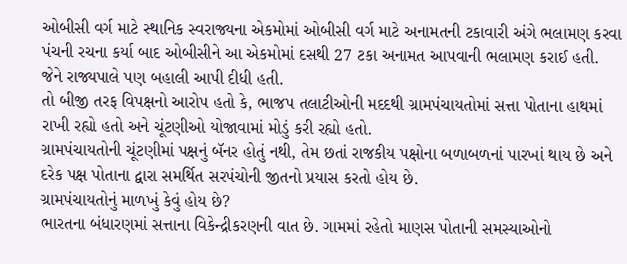ઓબીસી વર્ગ માટે સ્થાનિક સ્વરાજ્યના એકમોમાં ઓબીસી વર્ગ માટે અનામતની ટકાવારી અંગે ભલામણ કરવા પંચની રચના કર્યા બાદ ઓબીસીને આ એકમોમાં દસથી 27 ટકા અનામત આપવાની ભલામણ કરાઈ હતી. જેને રાજ્યપાલે પણ બહાલી આપી દીધી હતી.
તો બીજી તરફ વિપક્ષનો આરોપ હતો કે, ભાજપ તલાટીઓની મદદથી ગ્રામપંચાયતોમાં સત્તા પોતાના હાથમાં રાખી રહ્યો હતો અને ચૂંટણીઓ યોજાવામાં મોડું કરી રહ્યો હતો.
ગ્રામપંચાયતોની ચૂંટણીમાં પક્ષનું બૅનર હોતું નથી, તેમ છતાં રાજકીય પક્ષોના બળાબળનાં પારખાં થાય છે અને દરેક પક્ષ પોતાના દ્વારા સમર્થિત સરપંચોની જીતનો પ્રયાસ કરતો હોય છે.
ગ્રામપંચાયતોનું માળખું કેવું હોય છે?
ભારતના બંધારણમાં સત્તાના વિકેન્દ્રીકરણની વાત છે. ગામમાં રહેતો માણસ પોતાની સમસ્યાઓનો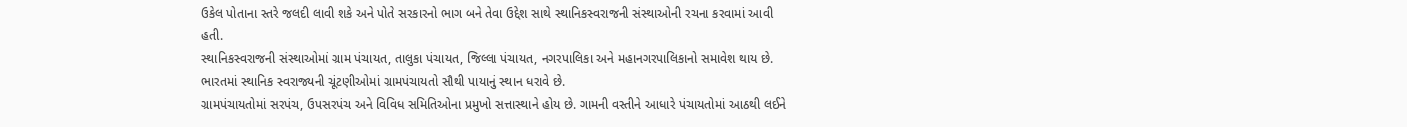ઉકેલ પોતાના સ્તરે જલદી લાવી શકે અને પોતે સરકારનો ભાગ બને તેવા ઉદ્દેશ સાથે સ્થાનિકસ્વરાજની સંસ્થાઓની રચના કરવામાં આવી હતી.
સ્થાનિકસ્વરાજની સંસ્થાઓમાં ગ્રામ પંચાયત, તાલુકા પંચાયત, જિલ્લા પંચાયત, નગરપાલિકા અને મહાનગરપાલિકાનો સમાવેશ થાય છે.
ભારતમાં સ્થાનિક સ્વરાજ્યની ચૂંટણીઓમાં ગ્રામપંચાયતો સૌથી પાયાનું સ્થાન ધરાવે છે.
ગ્રામપંચાયતોમાં સરપંચ, ઉપસરપંચ અને વિવિધ સમિતિઓના પ્રમુખો સત્તાસ્થાને હોય છે. ગામની વસ્તીને આધારે પંચાયતોમાં આઠથી લઈને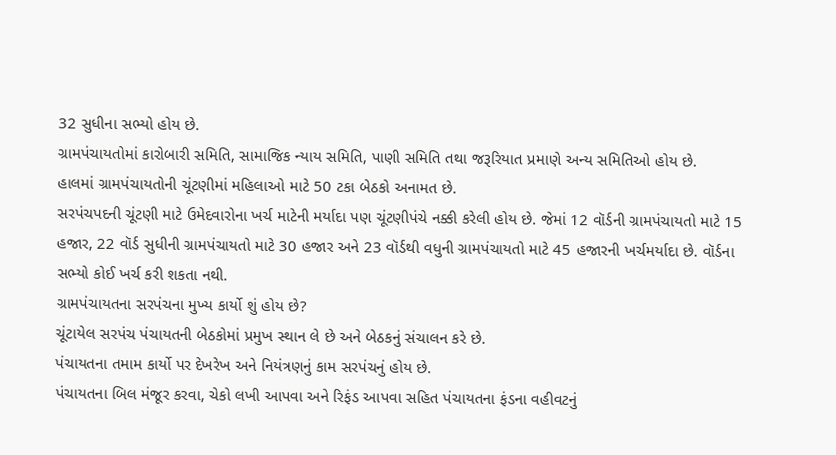32 સુધીના સભ્યો હોય છે.
ગ્રામપંચાયતોમાં કારોબારી સમિતિ, સામાજિક ન્યાય સમિતિ, પાણી સમિતિ તથા જરૂરિયાત પ્રમાણે અન્ય સમિતિઓ હોય છે.
હાલમાં ગ્રામપંચાયતોની ચૂંટણીમાં મહિલાઓ માટે 50 ટકા બેઠકો અનામત છે.
સરપંચપદની ચૂંટણી માટે ઉમેદવારોના ખર્ચ માટેની મર્યાદા પણ ચૂંટણીપંચે નક્કી કરેલી હોય છે. જેમાં 12 વૉર્ડની ગ્રામપંચાયતો માટે 15 હજાર, 22 વૉર્ડ સુધીની ગ્રામપંચાયતો માટે 30 હજાર અને 23 વૉર્ડથી વધુની ગ્રામપંચાયતો માટે 45 હજારની ખર્ચમર્યાદા છે. વૉર્ડના સભ્યો કોઈ ખર્ચ કરી શકતા નથી.
ગ્રામપંચાયતના સરપંચના મુખ્ય કાર્યો શું હોય છે?
ચૂંટાયેલ સરપંચ પંચાયતની બેઠકોમાં પ્રમુખ સ્થાન લે છે અને બેઠકનું સંચાલન કરે છે.
પંચાયતના તમામ કાર્યો પર દેખરેખ અને નિયંત્રણનું કામ સરપંચનું હોય છે.
પંચાયતના બિલ મંજૂર કરવા, ચેકો લખી આપવા અને રિફંડ આપવા સહિત પંચાયતના ફંડના વહીવટનું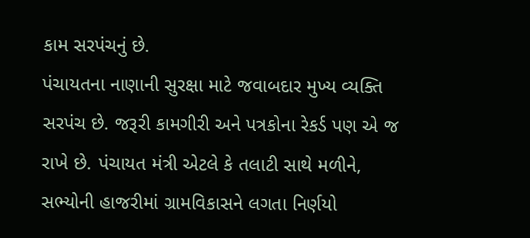કામ સરપંચનું છે.
પંચાયતના નાણાની સુરક્ષા માટે જવાબદાર મુખ્ય વ્યક્તિ સરપંચ છે. જરૂરી કામગીરી અને પત્રકોના રેકર્ડ પણ એ જ રાખે છે. પંચાયત મંત્રી એટલે કે તલાટી સાથે મળીને, સભ્યોની હાજરીમાં ગ્રામવિકાસને લગતા નિર્ણયો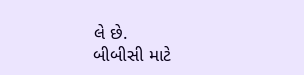લે છે.
બીબીસી માટે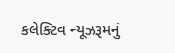કલેક્ટિવ ન્યૂઝરૂમનું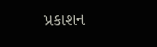પ્રકાશન